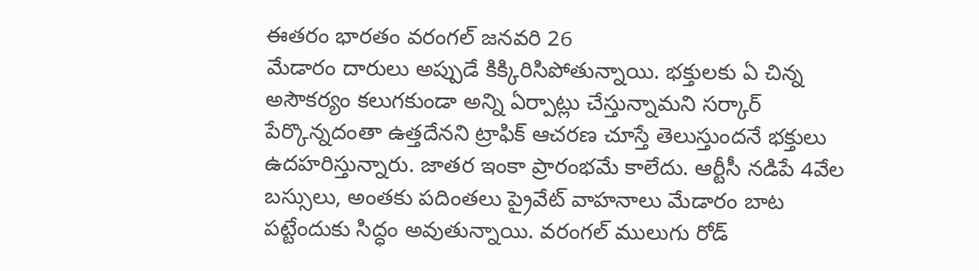ఈతరం భారతం వరంగల్ జనవరి 26
మేడారం దారులు అప్పుడే కిక్కిరిసిపోతున్నాయి. భక్తులకు ఏ చిన్న అసౌకర్యం కలుగకుండా అన్ని ఏర్పాట్లు చేస్తున్నామని సర్కార్ పేర్కొన్నదంతా ఉత్తదేనని ట్రాఫిక్ ఆచరణ చూస్తే తెలుస్తుందనే భక్తులు ఉదహరిస్తున్నారు. జాతర ఇంకా ప్రారంభమే కాలేదు. ఆర్టీసీ నడిపే 4వేల బస్సులు, అంతకు పదింతలు ప్రైవేట్ వాహనాలు మేడారం బాట పట్టేందుకు సిద్ధం అవుతున్నాయి. వరంగల్ ములుగు రోడ్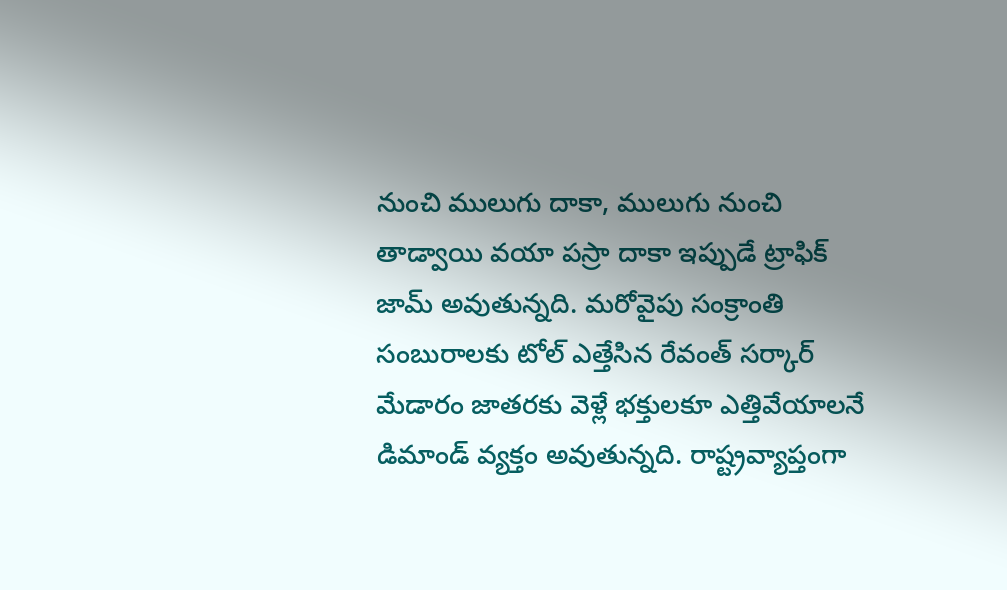నుంచి ములుగు దాకా, ములుగు నుంచి తాడ్వాయి వయా పస్రా దాకా ఇప్పుడే ట్రాఫిక్ జామ్ అవుతున్నది. మరోవైపు సంక్రాంతి సంబురాలకు టోల్ ఎత్తేసిన రేవంత్ సర్కార్ మేడారం జాతరకు వెళ్లే భక్తులకూ ఎత్తివేయాలనే డిమాండ్ వ్యక్తం అవుతున్నది. రాష్ట్రవ్యాప్తంగా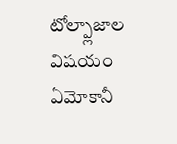టోల్ప్లాజాల విషయం ఏమోకానీ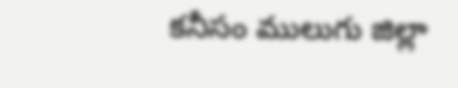కనీసం ములుగు జిల్లా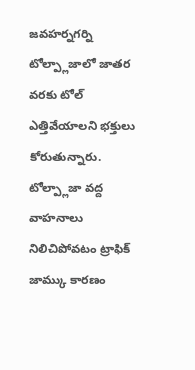జవహర్నగర్ని టోల్ప్లాజాలో జాతర వరకు టోల్ ఎత్తివేయాలని భక్తులు కోరుతున్నారు. టోల్ప్లాజా వద్ద వాహనాలు నిలిచిపోవటం ట్రాఫిక్ జామ్కు కారణం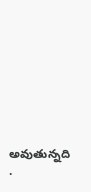అవుతున్నది
.